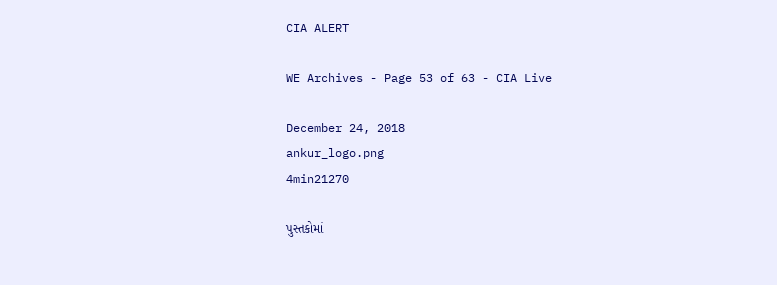CIA ALERT

WE Archives - Page 53 of 63 - CIA Live

December 24, 2018
ankur_logo.png
4min21270

પુસ્તકોમાં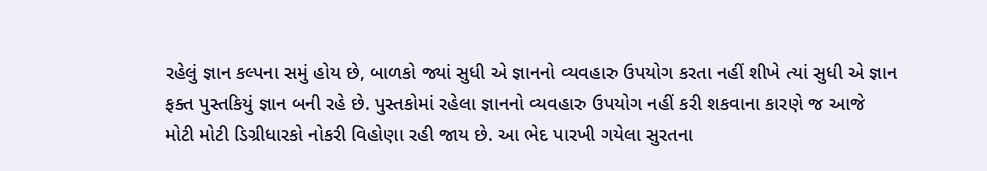રહેલું જ્ઞાન કલ્પના સમું હોય છે, બાળકો જ્યાં સુધી એ જ્ઞાનનો વ્યવહારુ ઉપયોગ કરતા નહીં શીખે ત્યાં સુધી એ જ્ઞાન ફક્ત પુસ્તકિયું જ્ઞાન બની રહે છે. પુસ્તકોમાં રહેલા જ્ઞાનનો વ્યવહારુ ઉપયોગ નહીં કરી શકવાના કારણે જ આજે મોટી મોટી ડિગ્રીધારકો નોકરી વિહોણા રહી જાય છે. આ ભેદ પારખી ગયેલા સુરતના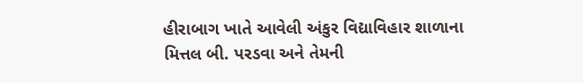હીરાબાગ ખાતે આવેલી અંકુર વિદ્યાવિહાર શાળાના મિત્તલ બી. પરડવા અને તેમની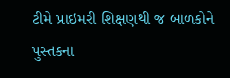ટીમે પ્રાઇમરી શિક્ષણથી જ બાળકોને પુસ્તકના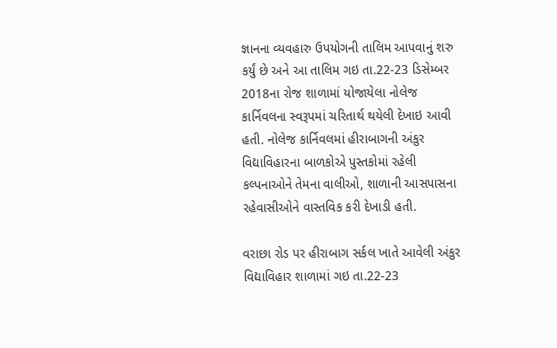જ્ઞાનના વ્યવહારુ ઉપયોગની તાલિમ આપવાનું શરુ કર્યું છે અને આ તાલિમ ગઇ તા.22-23 ડિસેમ્બર 2018ના રોજ શાળામાં યોજાયેલા નોલેજ કાર્નિવલના સ્વરૂપમાં ચરિતાર્થ થયેલી દેખાઇ આવી હતી. નોલેજ કાર્નિવલમાં હીરાબાગની અંકુર વિદ્યાવિહારના બાળકોએ પુસ્તકોમાં રહેલી કલ્પનાઓને તેમના વાલીઓ, શાળાની આસપાસના રહેવાસીઓને વાસ્તવિક કરી દેખાડી હતી.

વરાછા રોડ પર હીરાબાગ સર્કલ ખાતે આવેલી અંકુર વિદ્યાવિહાર શાળામાં ગઇ તા.22-23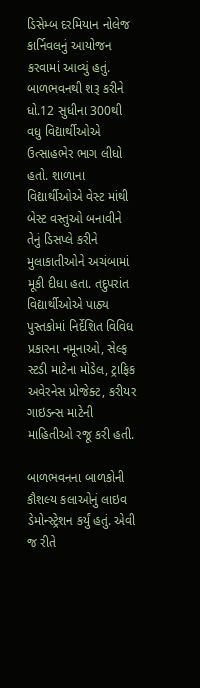ડિસેમ્બ દરમિયાન નોલેજ કાર્નિવલનું આયોજન કરવામાં આવ્યું હતું. બાળભવનથી શરૂ કરીને ધો.12 સુધીના 300થી વધુ વિદ્યાર્થીઓએ ઉત્સાહભેર ભાગ લીધો હતો. શાળાના વિદ્યાર્થીઓએ વેસ્ટ માંથી બેસ્ટ વસ્તુઓ બનાવીને તેનું ડિસપ્લે કરીને મુલાકાતીઓને અચંબામાં મૂકી દીધા હતા. તદુપરાંત વિદ્યાર્થીઓએ પાઠ્ય પુસ્તકોમાં નિર્દેશિત વિવિધ પ્રકારના નમૂનાઓ, સેલ્ફ સ્ટડી માટેના મોડેલ, ટ્રાફિક અવેરનેસ પ્રોજેક્ટ, કરીયર ગાઇડન્સ માટેની માહિતીઓ રજૂ કરી હતી.

બાળભવનના બાળકોની કૌશલ્ય કલાઓનું લાઇવ ડેમોન્સ્ટ્રેશન કર્યું હતું. એવી જ રીતે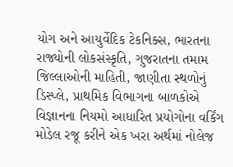યોગ અને આયુર્વેદિક ટેકનિક્સ, ભારતના રાજ્યોની લોકસંસ્કૃતિ, ગુજરાતના તમામ જિલ્લાઓની માહિતી, જાણીતા સ્થળોનું ડિસ્પ્લે, પ્રાથમિક વિભાગના બાળકોએ વિજ્ઞાનના નિયમો આધારિત પ્રયોગોના વર્કિંગ મોડેલ રજૂ કરીને એક ખરા અર્થમાં નોલેજ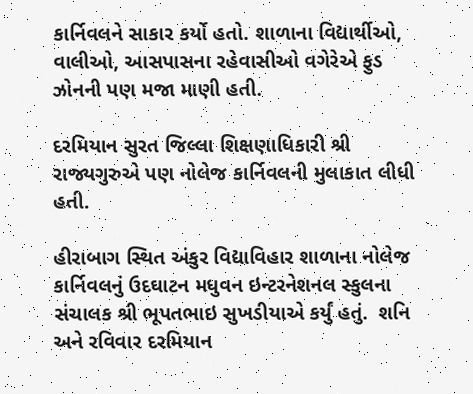કાર્નિવલને સાકાર કર્યો હતો. શાળાના વિદ્યાર્થીઓ, વાલીઓ, આસપાસના રહેવાસીઓ વગેરેએ ફુડ ઝોનની પણ મજા માણી હતી.

દરમિયાન સુરત જિલ્લા શિક્ષણાધિકારી શ્રી રાજ્યગુરુએ પણ નોલેજ કાર્નિવલની મુલાકાત લીધી હતી.

હીરાબાગ સ્થિત અંકુર વિદ્યાવિહાર શાળાના નોલેજ કાર્નિવલનું ઉદઘાટન મધુવન ઇન્ટરનેશનલ સ્કુલના સંચાલક શ્રી ભૂપતભાઇ સુખડીયાએ કર્યું હતું.  શનિ અને રવિવાર દરમિયાન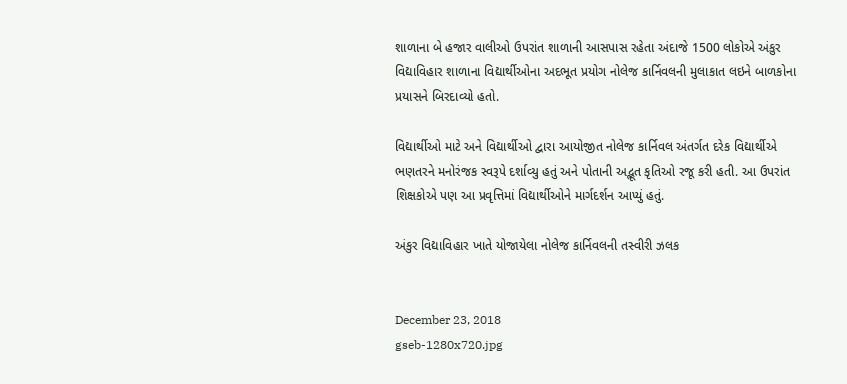શાળાના બે હજાર વાલીઓ ઉપરાંત શાળાની આસપાસ રહેતા અંદાજે 1500 લોકોએ અંકુર વિદ્યાવિહાર શાળાના વિદ્યાર્થીઓના અદભૂત પ્રયોગ નોલેજ કાર્નિવલની મુલાકાત લઇને બાળકોના પ્રયાસને બિરદાવ્યો હતો.

વિદ્યાર્થીઓ માટે અને વિદ્યાર્થીઓ દ્વારા આયોજીત નોલેજ કાર્નિવલ અંતર્ગત દરેક વિદ્યાર્થીએ ભણતરને મનોરંજક સ્વરૂપે દર્શાવ્યુ હતું અને પોતાની અદ્ભૂત કૃતિઓ રજૂ કરી હતી. આ ઉપરાંત શિક્ષકોએ પણ આ પ્રવૃત્તિમાં વિદ્યાર્થીઓને માર્ગદર્શન આપ્યું હતું.

અંકુર વિદ્યાવિહાર ખાતે યોજાયેલા નોલેજ કાર્નિવલની તસ્વીરી ઝલક


December 23, 2018
gseb-1280x720.jpg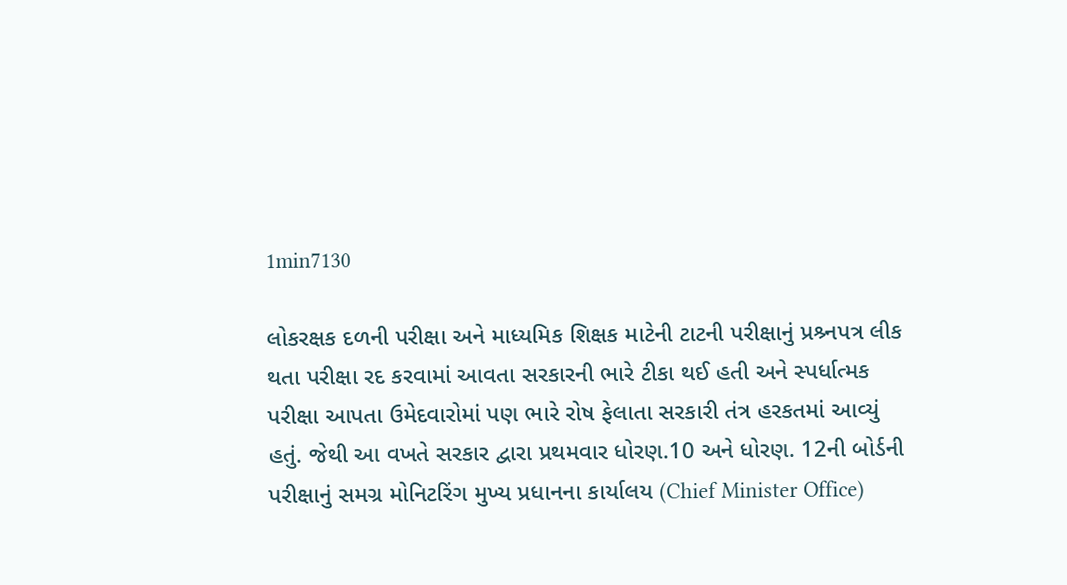1min7130

લોકરક્ષક દળની પરીક્ષા અને માધ્યમિક શિક્ષક માટેની ટાટની પરીક્ષાનું પ્રશ્ર્નપત્ર લીક થતા પરીક્ષા રદ કરવામાં આવતા સરકારની ભારે ટીકા થઈ હતી અને સ્પર્ધાત્મક પરીક્ષા આપતા ઉમેદવારોમાં પણ ભારે રોષ ફેલાતા સરકારી તંત્ર હરકતમાં આવ્યું હતું. જેથી આ વખતે સરકાર દ્વારા પ્રથમવાર ધોરણ.10 અને ધોરણ. 12ની બોર્ડની પરીક્ષાનું સમગ્ર મોનિટરિંગ મુખ્ય પ્રધાનના કાર્યાલય (Chief Minister Office)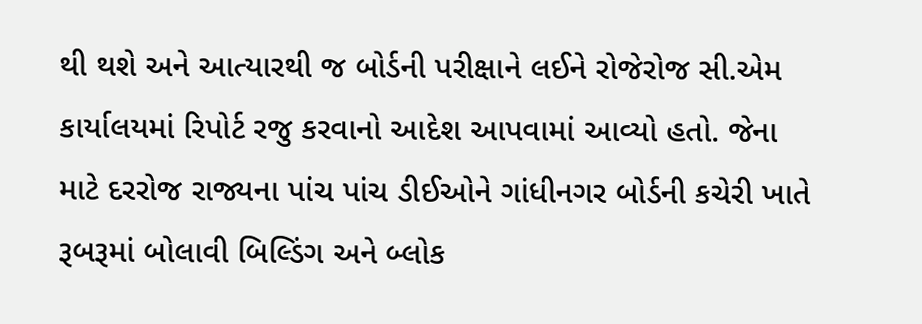થી થશે અને આત્યારથી જ બોર્ડની પરીક્ષાને લઈને રોજેરોજ સી.એમ કાર્યાલયમાં રિપોર્ટ રજુ કરવાનો આદેશ આપવામાં આવ્યો હતો. જેના માટે દરરોજ રાજ્યના પાંચ પાંચ ડીઈઓને ગાંધીનગર બોર્ડની કચેરી ખાતે રૂબરૂમાં બોલાવી બિલ્ડિંગ અને બ્લોક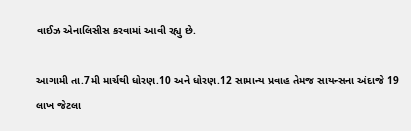વાઈઝ એનાલિસીસ કરવામાં આવી રહ્યુ છે.

આગામી તા.7મી માર્ચથી ધોરણ.10 અને ધોરણ.12 સામાન્ય પ્રવાહ તેમજ સાયન્સના અંદાજે 19 લાખ જેટલા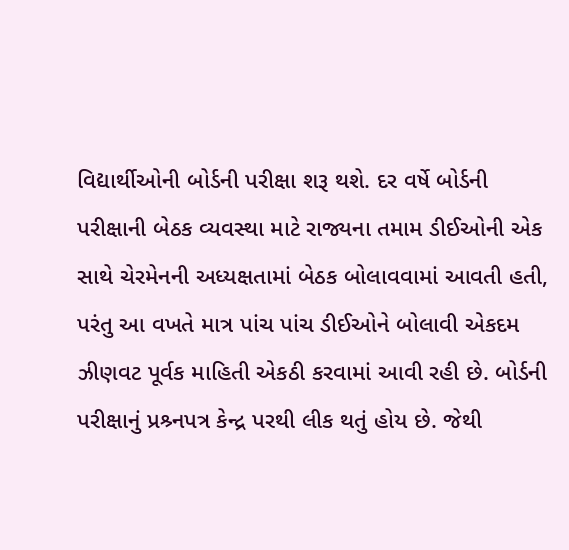વિદ્યાર્થીઓની બોર્ડની પરીક્ષા શરૂ થશે. દર વર્ષે બોર્ડની પરીક્ષાની બેઠક વ્યવસ્થા માટે રાજ્યના તમામ ડીઈઓની એક સાથે ચેરમેનની અધ્યક્ષતામાં બેઠક બોલાવવામાં આવતી હતી, પરંતુ આ વખતે માત્ર પાંચ પાંચ ડીઈઓને બોલાવી એકદમ ઝીણવટ પૂર્વક માહિતી એકઠી કરવામાં આવી રહી છે. બોર્ડની પરીક્ષાનું પ્રશ્ર્નપત્ર કેન્દ્ર પરથી લીક થતું હોય છે. જેથી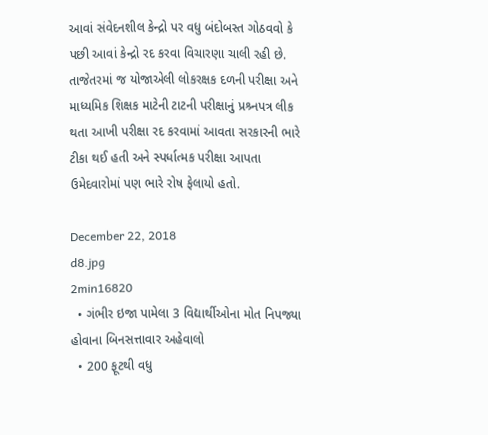આવાં સંવેદનશીલ કેન્દ્રો પર વધુ બંદોબસ્ત ગોઠવવો કે પછી આવાં કેન્દ્રો રદ કરવા વિચારણા ચાલી રહી છે. તાજેતરમાં જ યોજાએલી લોકરક્ષક દળની પરીક્ષા અને માધ્યમિક શિક્ષક માટેની ટાટની પરીક્ષાનું પ્રશ્ર્નપત્ર લીક થતા આખી પરીક્ષા રદ કરવામાં આવતા સરકારની ભારે ટીકા થઈ હતી અને સ્પર્ધાત્મક પરીક્ષા આપતા ઉમેદવારોમાં પણ ભારે રોષ ફેલાયો હતો.

December 22, 2018
d8.jpg
2min16820
  • ગંભીર ઇજા પામેલા 3 વિદ્યાર્થીઓના મોત નિપજ્યા હોવાના બિનસત્તાવાર અહેવાલો
  • 200 ફૂટથી વધુ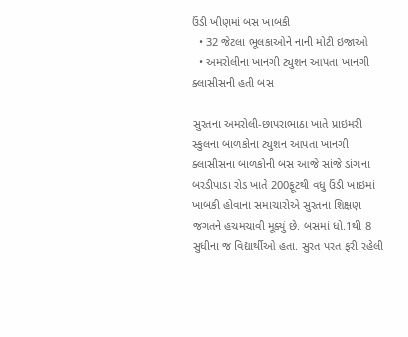ઉંડી ખીણમાં બસ ખાબકી
  • 32 જેટલા ભૂલકાઓને નાની મોટી ઇજાઓ
  • અમરોલીના ખાનગી ટ્યુશન આપતા ખાનગી ક્લાસીસની હતી બસ

સુરતના અમરોલી-છાપરાભાઠા ખાતે પ્રાઇમરી સ્કુલના બાળકોના ટ્યુશન આપતા ખાનગી ક્લાસીસના બાળકોની બસ આજે સાંજે ડાંગના બરડીપાડા રોડ ખાતે 200ફૂટથી વધુ ઉંડી ખાઇમાં ખાબકી હોવાના સમાચારોએ સુરતના શિક્ષણ જગતને હચમચાવી મૂક્યું છે. બસમાં ધો.1થી 8 સુધીના જ વિદ્યાર્થીઓ હતા. સુરત પરત ફરી રહેલી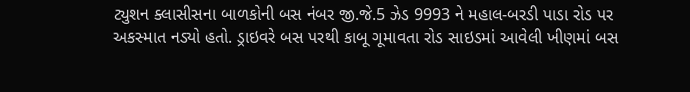ટ્યુશન ક્લાસીસના બાળકોની બસ નંબર જી.જે.5 ઝેડ 9993 ને મહાલ-બરડી પાડા રોડ પર અકસ્માત નડ્યો હતો. ડ્રાઇવરે બસ પરથી કાબૂ ગૂમાવતા રોડ સાઇડમાં આવેલી ખીણમાં બસ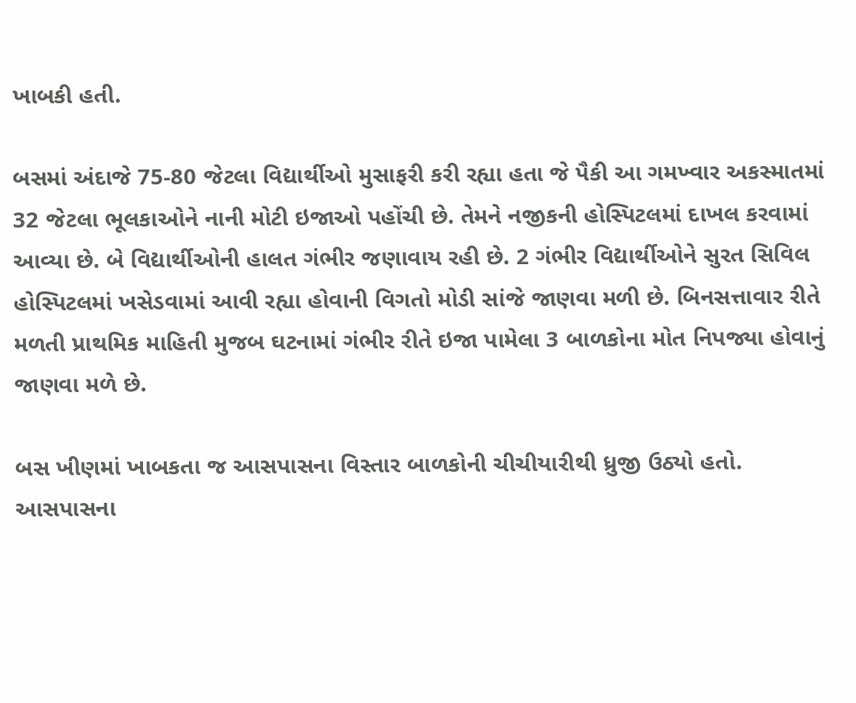ખાબકી હતી.

બસમાં અંદાજે 75-80 જેટલા વિદ્યાર્થીઓ મુસાફરી કરી રહ્યા હતા જે પૈકી આ ગમખ્વાર અકસ્માતમાં 32 જેટલા ભૂલકાઓને નાની મોટી ઇજાઓ પહોંચી છે. તેમને નજીકની હોસ્પિટલમાં દાખલ કરવામાં આવ્યા છે. બે વિદ્યાર્થીઓની હાલત ગંભીર જણાવાય રહી છે. 2 ગંભીર વિદ્યાર્થીઓને સુરત સિવિલ હોસ્પિટલમાં ખસેડવામાં આવી રહ્યા હોવાની વિગતો મોડી સાંજે જાણવા મળી છે. બિનસત્તાવાર રીતે મળતી પ્રાથમિક માહિતી મુજબ ઘટનામાં ગંભીર રીતે ઇજા પામેલા 3 બાળકોના મોત નિપજ્યા હોવાનું જાણવા મળે છે.

બસ ખીણમાં ખાબકતા જ આસપાસના વિસ્તાર બાળકોની ચીચીયારીથી ધ્રુજી ઉઠ્યો હતો. આસપાસના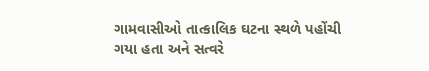ગામવાસીઓ તાત્કાલિક ઘટના સ્થળે પહોંચી ગયા હતા અને સત્વરે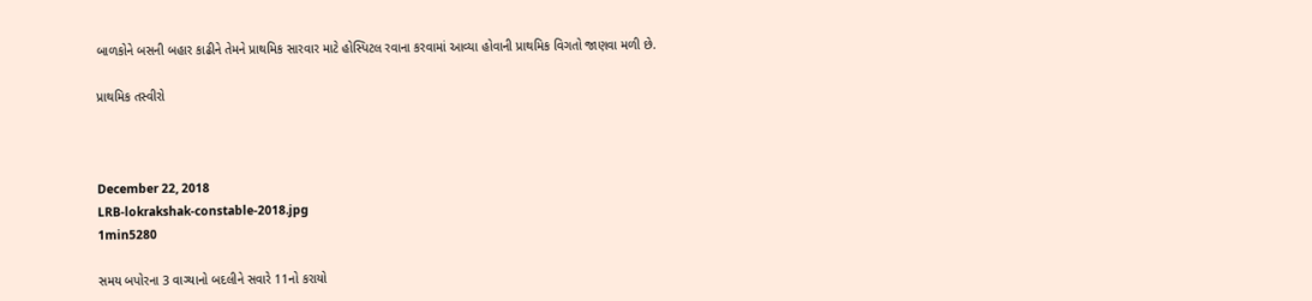બાળકોને બસની બહાર કાઢીને તેમને પ્રાથમિક સારવાર માટે હોસ્પિટલ રવાના કરવામાં આવ્યા હોવાની પ્રાથમિક વિગતો જાણવા મળી છે.

પ્રાથમિક તસ્વીરો



December 22, 2018
LRB-lokrakshak-constable-2018.jpg
1min5280

સમય બપોરના 3 વાગ્યાનો બદલીને સવારે 11નો કરાયો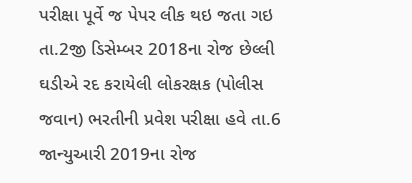પરીક્ષા પૂર્વે જ પેપર લીક થઇ જતા ગઇ તા.2જી ડિસેમ્બર 2018ના રોજ છેલ્લી ઘડીએ રદ કરાયેલી લોકરક્ષક (પોલીસ જવાન) ભરતીની પ્રવેશ પરીક્ષા હવે તા.6 જાન્યુઆરી 2019ના રોજ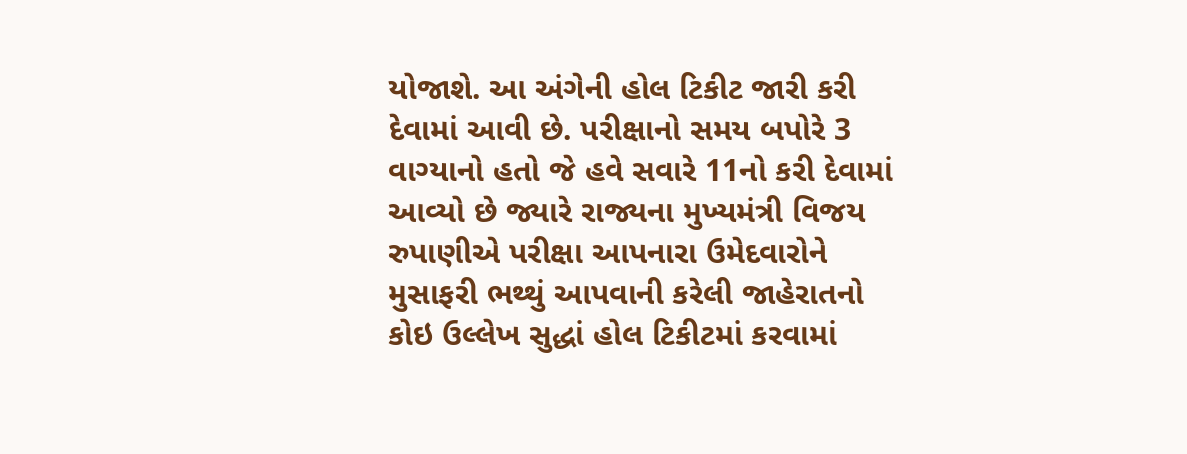યોજાશે. આ અંગેની હોલ ટિકીટ જારી કરી દેવામાં આવી છે. પરીક્ષાનો સમય બપોરે 3 વાગ્યાનો હતો જે હવે સવારે 11નો કરી દેવામાં આવ્યો છે જ્યારે રાજ્યના મુખ્યમંત્રી વિજય રુપાણીએ પરીક્ષા આપનારા ઉમેદવારોને મુસાફરી ભથ્થું આપવાની કરેલી જાહેરાતનો કોઇ ઉલ્લેખ સુદ્ધાં હોલ ટિકીટમાં કરવામાં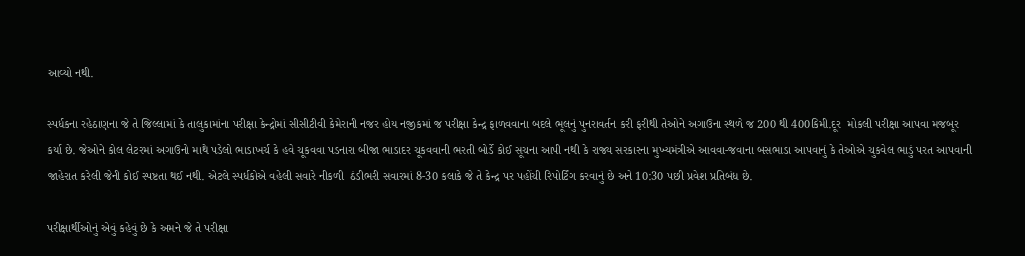આવ્યો નથી.

સ્પર્ધકના રહેઠાણના જે તે જિલ્લામાં કે તાલુકામાંના પરીક્ષા કેન્દ્રોમાં સીસીટીવી કેમેરાની નજર હોય નજીકમાં જ પરીક્ષા કેન્દ્ર ફાળવવાના બદલે ભૂલનું પુનરાવર્તન કરી ફરીથી તેઓને અગાઉના સ્થળે જ 200 થી 400કિમી.દૂર  મોકલી પરીક્ષા આપવા મજબૂર કર્યા છે. જેઓને કોલ લેટરમાં અગાઉનો માથે પડેલો ભાડાખર્ચ કે હવે ચૂકવવા પડનારા બીજા ભાડાદર ચૂકવવાની ભરતી બોર્ડે કોઈ સૂચના આપી નથી કે રાજ્ય સરકારના મુખ્યમંત્રીએ આવવા-જવાના બસભાડા આપવાનું કે તેઓએ ચુકવેલ ભાડું પરત આપવાની જાહેરાત કરેલી જેની કોઈ સ્પષ્ટતા થઈ નથી. એટલે સ્પર્ધકોએ વહેલી સવારે નીકળી  ઠંડીભરી સવારમાં 8-30 કલાકે જે તે કેન્દ્ર પર પહોંચી રિપોર્ટિંગ કરવાનું છે અને 10:30 પછી પ્રવેશ પ્રતિબંધ છે.

પરીક્ષાર્થીઓનું એવું કહેવું છે કે અમને જે તે પરીક્ષા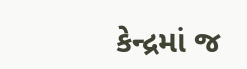કેન્દ્રમાં જ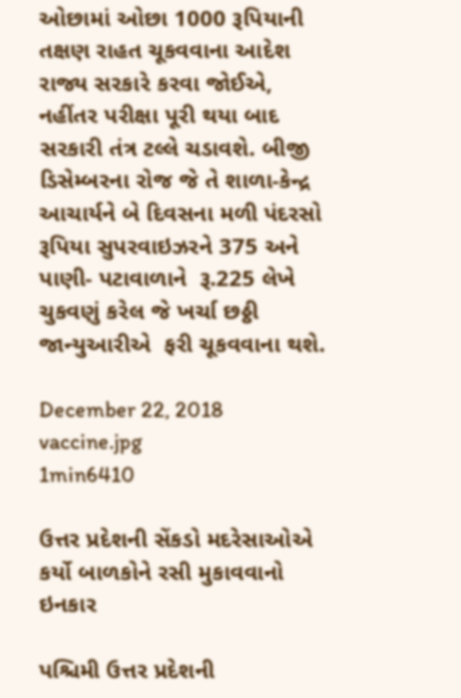ઓછામાં ઓછા 1000 રૂપિયાની તક્ષણ રાહત ચૂકવવાના આદેશ રાજ્ય સરકારે કરવા જોઈએ, નહીંતર પરીક્ષા પૂરી થયા બાદ સરકારી તંત્ર ટલ્લે ચડાવશે. બીજી ડિસેમ્બરના રોજ જે તે શાળા-કેન્દ્ર  આચાર્યને બે દિવસના મળી પંદરસો રૂપિયા સુપરવાઇઝરને 375 અને પાણી- પટાવાળાને  રૂ.225 લેખે ચુકવણું કરેલ જે ખર્ચા છઠ્ઠી જાન્યુઆરીએ  ફરી ચૂકવવાના થશે.

December 22, 2018
vaccine.jpg
1min6410

ઉત્તર પ્રદેશની સેંકડો મદરેસાઓએ કર્યો બાળકોને રસી મુકાવવાનો ઇનકાર

પશ્ચિમી ઉત્તર પ્રદેશની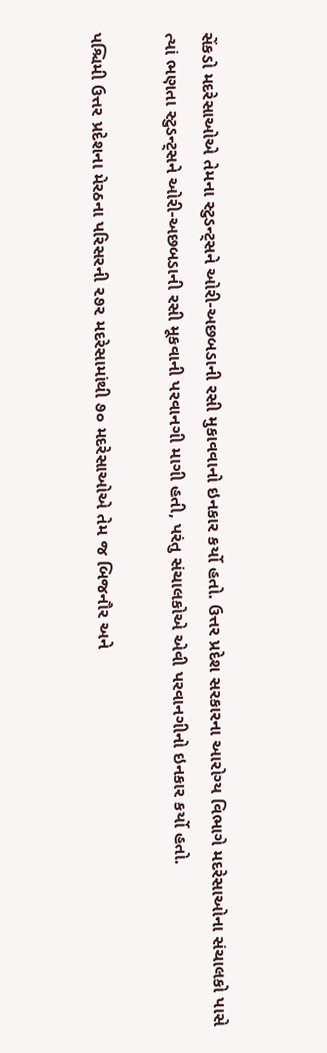સેંકડો મદરેસાઓએ તેમના સ્ટુડન્ટ્સને ઓરી-અછબડાની રસી મુકાવવાનો ઇનકાર કર્યો હતો. ઉત્તર પ્રદેશ સરકારના આરોગ્ય વિભાગે મદરેસાઓના સંચાલકો પાસે ત્યાં ભણતા સ્ટુડન્ટ્સને ઓરી-અછબડાની રસી મૂકવાની પરવાનગી માગી હતી, પરંતુ સંચાલકોએ એવી પરવાનગીનો ઇનકાર કર્યો હતો.

પશ્ચિમી ઉત્તર પ્રદેશના મેરઠના પરિસરની ૨૭૨ મદરેસામાંથી ૭૦ મદરેસાઓએ તેમ જ બિજનૌર અને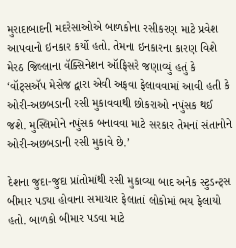મુરાદાબાદની મદરેસાઓએ બાળકોના રસીકરણ માટે પ્રવેશ આપવાનો ઇનકાર કર્યો હતો. તેમના ઇનકારના કારણ વિશે મેરઠ જિલ્લાના વૅક્સિનેશન ઑફિસરે જણાવ્યું હતું કે ‘વૉટ્સઍપ મેસેજ દ્વારા એવી અફવા ફેલાવવામાં આવી હતી કે ઓરી-અછબડાની રસી મુકાવવાથી છોકરાઓ નપુંસક થઈ જશે. મુસ્લિમોને નપુંસક બનાવવા માટે સરકાર તેમનાં સંતાનોને ઓરી-અછબડાની રસી મુકાવે છે.’

દેશના જુદા-જુદા પ્રાંતોમાંથી રસી મુકાવ્યા બાદ અનેક સ્ટુડન્ટ્સ બીમાર પડ્યા હોવાના સમાચાર ફેલાતાં લોકોમાં ભય ફેલાયો હતો. બાળકો બીમાર પડવા માટે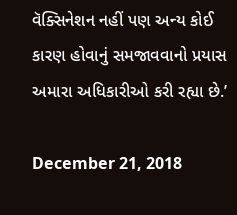વૅક્સિનેશન નહીં પણ અન્ય કોઈ કારણ હોવાનું સમજાવવાનો પ્રયાસ અમારા અધિકારીઓ કરી રહ્યા છે.’

December 21, 2018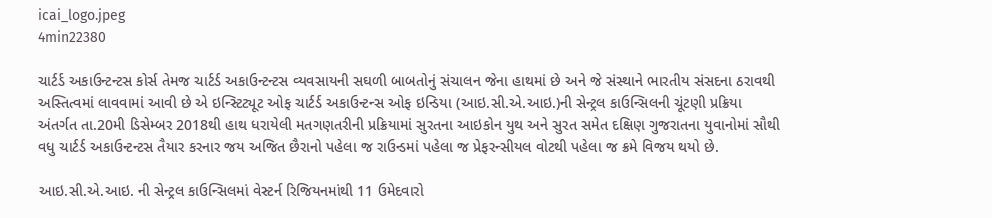icai_logo.jpeg
4min22380

ચાર્ટર્ડ અકાઉન્ટન્ટસ કોર્સ તેમજ ચાર્ટર્ડ અકાઉન્ટન્ટસ વ્યવસાયની સઘળી બાબતોનું સંચાલન જેના હાથમાં છે અને જે સંસ્થાને ભારતીય સંસદના ઠરાવથી અસ્તિત્વમાં લાવવામાં આવી છે એ ઇન્સ્ટિટ્યૂટ ઓફ ચાર્ટર્ડ અકાઉન્ટન્સ ઓફ ઇન્ડિયા (આઇ.સી.એ.આઇ.)ની સેન્ટ્રલ કાઉન્સિલની ચૂંટણી પ્રક્રિયા અંતર્ગત તા.20મી ડિસેમ્બર 2018થી હાથ ધરાયેલી મતગણતરીની પ્રક્રિયામાં સુરતના આઇકોન યુથ અને સુરત સમેત દક્ષિણ ગુજરાતના યુવાનોમાં સૌથી વધુ ચાર્ટર્ડ અકાઉન્ટન્ટસ તૈયાર કરનાર જય અજિત છૈરાનો પહેલા જ રાઉન્ડમાં પહેલા જ પ્રેફરન્સીયલ વોટથી પહેલા જ ક્રમે વિજય થયો છે.

આઇ.સી.એ.આઇ. ની સેન્ટ્રલ કાઉન્સિલમાં વેસ્ટર્ન રિજિયનમાંથી 11 ઉમેદવારો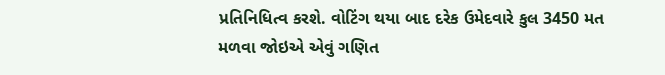પ્રતિનિધિત્વ કરશે. વોટિંગ થયા બાદ દરેક ઉમેદવારે કુલ 3450 મત મળવા જોઇએ એવું ગણિત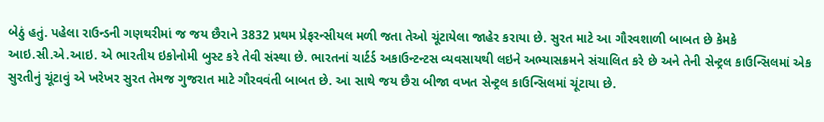બેઠું હતું. પહેલા રાઉન્ડની ગણથરીમાં જ જય છૈરાને 3832 પ્રથમ પ્રેફરન્સીયલ મળી જતા તેઓ ચૂંટાયેલા જાહેર કરાયા છે. સુરત માટે આ ગૌરવશાળી બાબત છે કેમકે આઇ.સી.એ.આઇ. એ ભારતીય ઇકોનોમી બુસ્ટ કરે તેવી સંસ્થા છે. ભારતનાં ચાર્ટર્ડ અકાઉન્ટન્ટસ વ્યવસાયથી લઇને અભ્યાસક્રમને સંચાલિત કરે છે અને તેની સેન્ટ્રલ કાઉન્સિલમાં એક સુરતીનું ચૂંટાવું એ ખરેખર સુરત તેમજ ગુજરાત માટે ગૌરવવંતી બાબત છે. આ સાથે જય છૈરા બીજા વખત સેન્ટ્રલ કાઉન્સિલમાં ચૂંટાયા છે.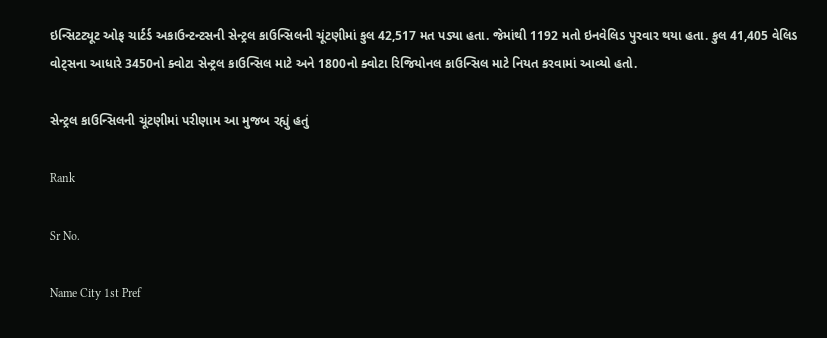ઇન્સિટટ્યૂટ ઓફ ચાર્ટર્ડ અકાઉન્ટન્ટસની સેન્ટ્રલ કાઉન્સિલની ચૂંટણીમાં કુલ 42,517 મત પડ્યા હતા. જેમાંથી 1192 મતો ઇનવેલિડ પુરવાર થયા હતા. કુલ 41,405 વેલિડ વોટ્સના આધારે 3450નો ક્વોટા સેન્ટ્રલ કાઉન્સિલ માટે અને 1800નો ક્વોટા રિજિયોનલ કાઉન્સિલ માટે નિયત કરવામાં આવ્યો હતો.

સેન્ટ્રલ કાઉન્સિલની ચૂંટણીમાં પરીણામ આ મુજબ રહ્યું હતું

Rank

Sr No.

Name City 1st Pref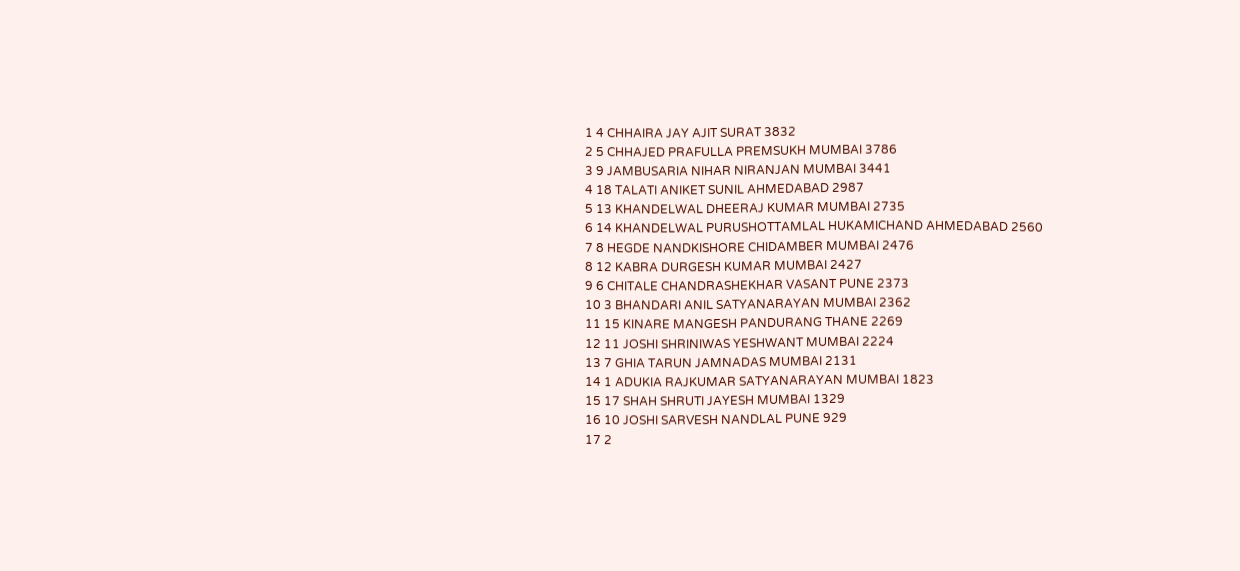1 4 CHHAIRA JAY AJIT SURAT 3832
2 5 CHHAJED PRAFULLA PREMSUKH MUMBAI 3786
3 9 JAMBUSARIA NIHAR NIRANJAN MUMBAI 3441
4 18 TALATI ANIKET SUNIL AHMEDABAD 2987
5 13 KHANDELWAL DHEERAJ KUMAR MUMBAI 2735
6 14 KHANDELWAL PURUSHOTTAMLAL HUKAMICHAND AHMEDABAD 2560
7 8 HEGDE NANDKISHORE CHIDAMBER MUMBAI 2476
8 12 KABRA DURGESH KUMAR MUMBAI 2427
9 6 CHITALE CHANDRASHEKHAR VASANT PUNE 2373
10 3 BHANDARI ANIL SATYANARAYAN MUMBAI 2362
11 15 KINARE MANGESH PANDURANG THANE 2269
12 11 JOSHI SHRINIWAS YESHWANT MUMBAI 2224
13 7 GHIA TARUN JAMNADAS MUMBAI 2131
14 1 ADUKIA RAJKUMAR SATYANARAYAN MUMBAI 1823
15 17 SHAH SHRUTI JAYESH MUMBAI 1329
16 10 JOSHI SARVESH NANDLAL PUNE 929
17 2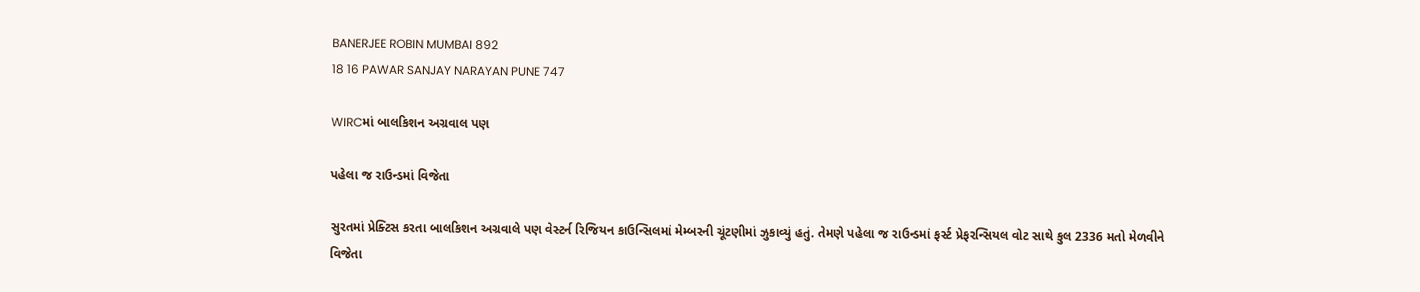BANERJEE ROBIN MUMBAI 892
18 16 PAWAR SANJAY NARAYAN PUNE 747

WIRCમાં બાલકિશન અગ્રવાલ પણ

પહેલા જ રાઉન્ડમાં વિજેતા

સુરતમાં પ્રેક્ટિસ કરતા બાલકિશન અગ્રવાલે પણ વેસ્ટર્ન રિજિયન કાઉન્સિલમાં મેમ્બરની ચૂંટણીમાં ઝુકાવ્યું હતું. તેમણે પહેલા જ રાઉન્ડમાં ફર્સ્ટ પ્રેફરન્સિયલ વોટ સાથે કુલ 2336 મતો મેળવીને વિજેતા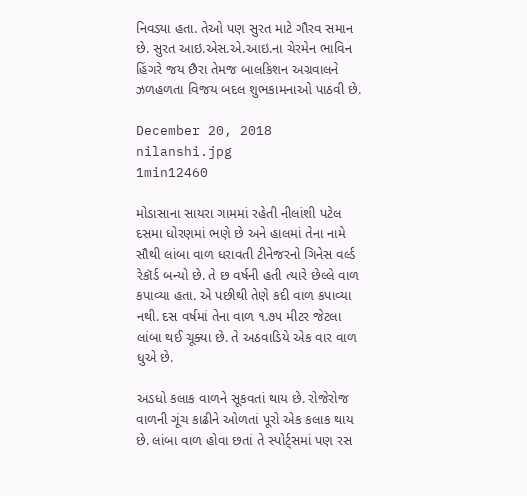નિવડ્યા હતા. તેઓ પણ સુરત માટે ગૌરવ સમાન છે. સુરત આઇ.એસ.એ.આઇ.ના ચેરમેન ભાવિન હિંગરે જય છૈરા તેમજ બાલકિશન અગ્રવાલને ઝળહળતા વિજય બદલ શુભકામનાઓ પાઠવી છે.

December 20, 2018
nilanshi.jpg
1min12460

મોડાસાના સાયરા ગામમાં રહેતી નીલાંશી પટેલ દસમા ધોરણમાં ભણે છે અને હાલમાં તેના નામે સૌથી લાંબા વાળ ધરાવતી ટીનેજરનો ગિનેસ વર્લ્ડ  રેકૉર્ડ બન્યો છે. તે છ વર્ષની હતી ત્યારે છેલ્લે વાળ કપાવ્યા હતા. એ પછીથી તેણે કદી વાળ કપાવ્યા નથી. દસ વર્ષમાં તેના વાળ ૧.૭૫ મીટર જેટલા લાંબા થઈ ચૂક્યા છે. તે અઠવાડિયે એક વાર વાળ ધુએ છે.

અડધો કલાક વાળને સૂકવતાં થાય છે. રોજેરોજ વાળની ગૂંચ કાઢીને ઓળતાં પૂરો એક કલાક થાય છે. લાંબા વાળ હોવા છતાં તે સ્પોર્ટ્સમાં પણ રસ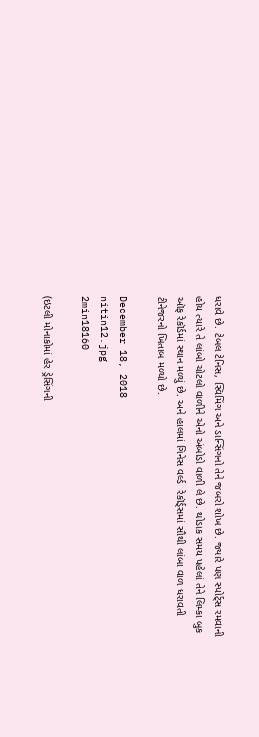ધરાવે છે. ટેબલ ટેનિસ, સ્વિમિંગ અને ડાન્સિંગનો તેને જબરો શોખ છે. જ્યારે પણ સ્પોર્ટ્સ રમવાની હોય ત્યારે તે લાંબો ચોટલો વાળીને એનો અંબોડો વાળી લે છે. થોડાક સમય પહેલાં તેને લિમ્કા બુક ઑફ રેકૉર્ડમાં સ્થાન મળ્યું છે. અને હાલમાં ગિનેસ વર્લ્ડ  રેકૉર્ડ્સમાં સૌથી લાંબા વાળ ધરાવતી ટીનેજરનો ખિતાબ મળ્યો છે.

December 18, 2018
nitin12.jpg
2min18160

(ઇટલી મોનાકોમાં હેર ડ્રેસિંગની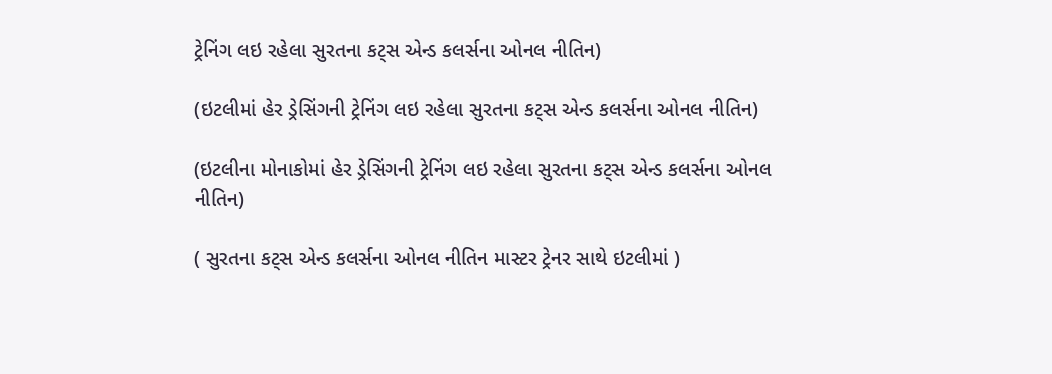ટ્રેનિંગ લઇ રહેલા સુરતના કટ્સ એન્ડ કલર્સના ઓનલ નીતિન)

(ઇટલીમાં હેર ડ્રેસિંગની ટ્રેનિંગ લઇ રહેલા સુરતના કટ્સ એન્ડ કલર્સના ઓનલ નીતિન)

(ઇટલીના મોનાકોમાં હેર ડ્રેસિંગની ટ્રેનિંગ લઇ રહેલા સુરતના કટ્સ એન્ડ કલર્સના ઓનલ નીતિન)

( સુરતના કટ્સ એન્ડ કલર્સના ઓનલ નીતિન માસ્ટર ટ્રેનર સાથે ઇટલીમાં )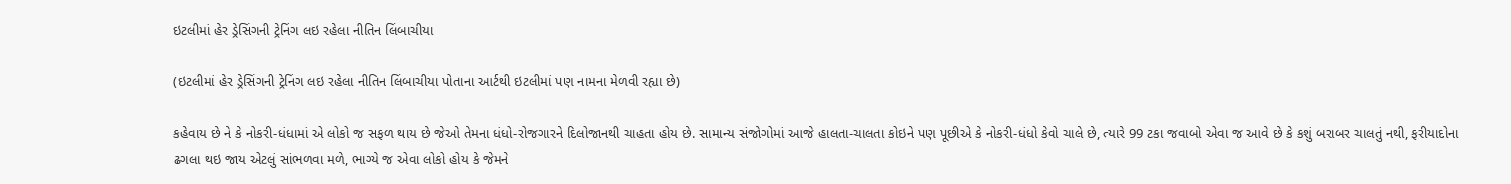ઇટલીમાં હેર ડ્રેસિંગની ટ્રેનિંગ લઇ રહેલા નીતિન લિંબાચીયા

(ઇટલીમાં હેર ડ્રેસિંગની ટ્રેનિંગ લઇ રહેલા નીતિન લિંબાચીયા પોતાના આર્ટથી ઇટલીમાં પણ નામના મેળવી રહ્યા છે)

કહેવાય છે ને કે નોકરી-ધંધામાં એ લોકો જ સફળ થાય છે જેઓ તેમના ધંધો-રોજગારને દિલોજાનથી ચાહતા હોય છે. સામાન્ય સંજોગોમાં આજે હાલતા-ચાલતા કોઇને પણ પૂછીએ કે નોકરી-ધંધો કેવો ચાલે છે, ત્યારે 99 ટકા જવાબો એવા જ આવે છે કે કશું બરાબર ચાલતું નથી, ફરીયાદોના ઢગલા થઇ જાય એટલું સાંભળવા મળે, ભાગ્યે જ એવા લોકો હોય કે જેમને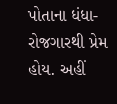પોતાના ધંધા-રોજગારથી પ્રેમ હોય. અહીં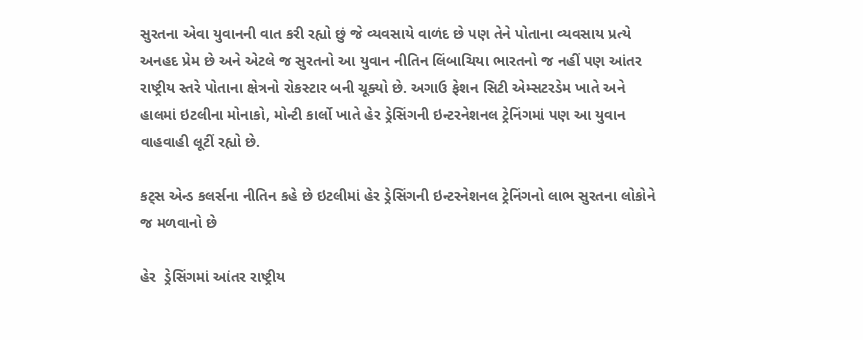સુરતના એવા યુવાનની વાત કરી રહ્યો છું જે વ્યવસાયે વાળંદ છે પણ તેને પોતાના વ્યવસાય પ્રત્યે અનહદ પ્રેમ છે અને એટલે જ સુરતનો આ યુવાન નીતિન લિંબાચિયા ભારતનો જ નહીં પણ આંતર રાષ્ટ્રીય સ્તરે પોતાના ક્ષેત્રનો રોકસ્ટાર બની ચૂક્યો છે. અગાઉ ફેશન સિટી એમ્સટરડેમ ખાતે અને હાલમાં ઇટલીના મોનાકો, મોન્ટી કાર્લો ખાતે હેર ડ્રેસિંગની ઇન્ટરનેશનલ ટ્રેનિંગમાં પણ આ યુવાન વાહવાહી લૂટીં રહ્યો છે.

કટ્સ એન્ડ કલર્સના નીતિન કહે છે ઇટલીમાં હેર ડ્રેસિંગની ઇન્ટરનેશનલ ટ્રેનિંગનો લાભ સુરતના લોકોને જ મળવાનો છે

હેર  ડ્રેસિંગમાં આંતર રાષ્ટ્રીય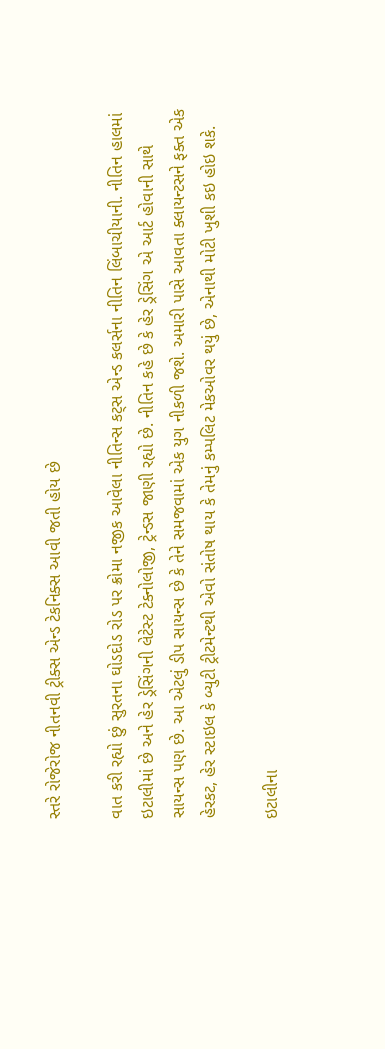સ્તરે રોજેરોજ નીતનવી ટ્રીક્સ એન્ડ ટેકનિક્સ આવી જતી હોય છે

વાત કરી રહ્યો છું સુરતના ઘોડદોડ રોડ પર ક્રોમા નજીક આવેલા નીતિન્સ કટ્સ એન્ડ કલર્સના નીતિન લિંબાચીયાની. નીતિન હાલમાં ઇટાલીમાં છે અને હેર ડ્રેસિંગની લેટેસ્ટ ટેક્નોલોજી, ટ્રેન્ડસ જાણી રહ્યો છે. નીતિન કહે છે કે હેર ડ્રેસિંગ એ આર્ટ હોવાની સાથે સાયન્સ પણ છે. આ એટલું ડીપ સાયન્સ છે કે તેને સમજવામાં એક યુગ નીકળી જશે. અમારી પાસે આવતા ક્લાયન્ટસને ફક્ત એક હેરકટ, હેર સ્ટાઇલ કે બ્યુટી ટ્રીટમેન્ટથી એવો સંતોષ થાય કે તેમનું કમ્પલિટ મેકઓવર થયું છે, એનાથી મોટી ખુશી કઇ હોઇ શકે.

ઇટાલીના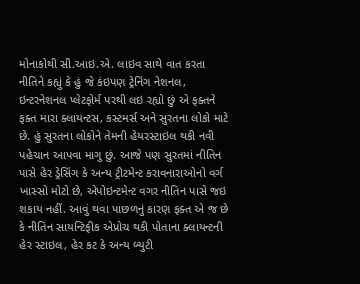મોનાકોથી સી.આઇ.એ. લાઇવ સાથે વાત કરતા નીતિને કહ્યું કે હું જે કંઇપણ ટ્રેનિંગ નેશનલ, ઇન્ટરનેશનલ પ્લેટફોર્મ પરથી લઇ રહ્યો છું એ ફક્તને ફક્ત મારા ક્લાયન્ટસ, કસ્ટમર્સ અને સુરતના લોકો માટે છે. હું સુરતના લોકોને તેમની હેયરસ્ટાઇલ થકી નવી પહેચાન આપવા માગુ છું. આજે પણ સુરતમાં નીતિન પાસે હેર ડ્રેસિંગ કે અન્ય ટ્રીટમેન્ટ કરાવનારાઓનો વર્ગ ખાસ્સો મોટો છે, એપોઇન્ટમેન્ટ વગર નીતિન પાસે જઇ શકાય નહીં. આવું થવા પાછળનું કારણ ફક્ત એ જ છે કે નીતિન સાયન્ટિફીક એપ્રોચ થકી પોતાના ક્લાયન્ટની હેર સ્ટાઇલ, હેર કટ કે અન્ય બ્યુટી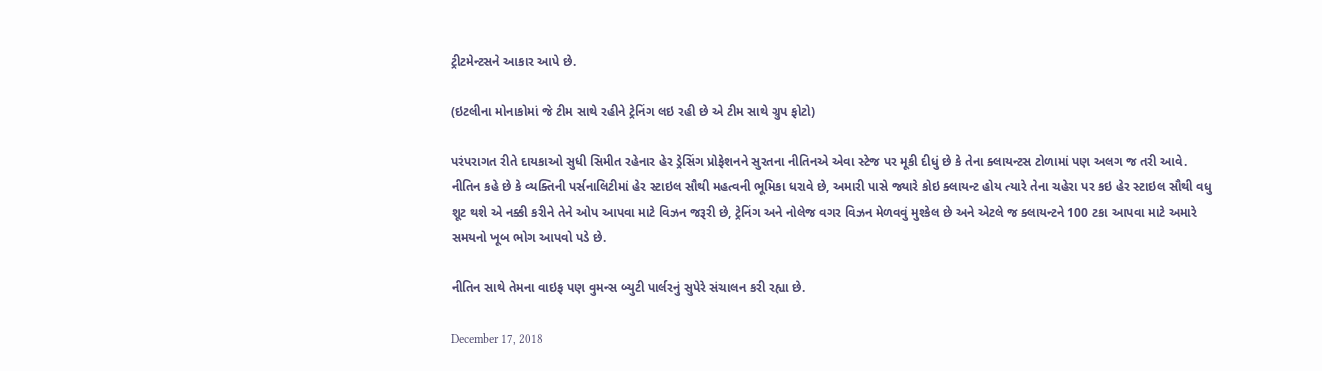ટ્રીટમેન્ટસને આકાર આપે છે.

(ઇટલીના મોનાકોમાં જે ટીમ સાથે રહીને ટ્રેનિંગ લઇ રહી છે એ ટીમ સાથે ગ્રુપ ફોટો)

પરંપરાગત રીતે દાયકાઓ સુધી સિમીત રહેનાર હેર ડ્રેસિંગ પ્રોફેશનને સુરતના નીતિનએ એવા સ્ટેજ પર મૂકી દીધું છે કે તેના ક્લાયન્ટસ ટોળામાં પણ અલગ જ તરી આવે. નીતિન કહે છે કે વ્યક્તિની પર્સનાલિટીમાં હેર સ્ટાઇલ સૌથી મહત્વની ભૂમિકા ધરાવે છે, અમારી પાસે જ્યારે કોઇ ક્લાયન્ટ હોય ત્યારે તેના ચહેરા પર કઇ હેર સ્ટાઇલ સૌથી વધુ શૂટ થશે એ નક્કી કરીને તેને ઓપ આપવા માટે વિઝન જરૂરી છે, ટ્રેનિંગ અને નોલેજ વગર વિઝન મેળવવું મુશ્કેલ છે અને એટલે જ ક્લાયન્ટને 100 ટકા આપવા માટે અમારે સમયનો ખૂબ ભોગ આપવો પડે છે.

નીતિન સાથે તેમના વાઇફ પણ વુમન્સ બ્યુટી પાર્લરનું સુપેરે સંચાલન કરી રહ્યા છે.

December 17, 2018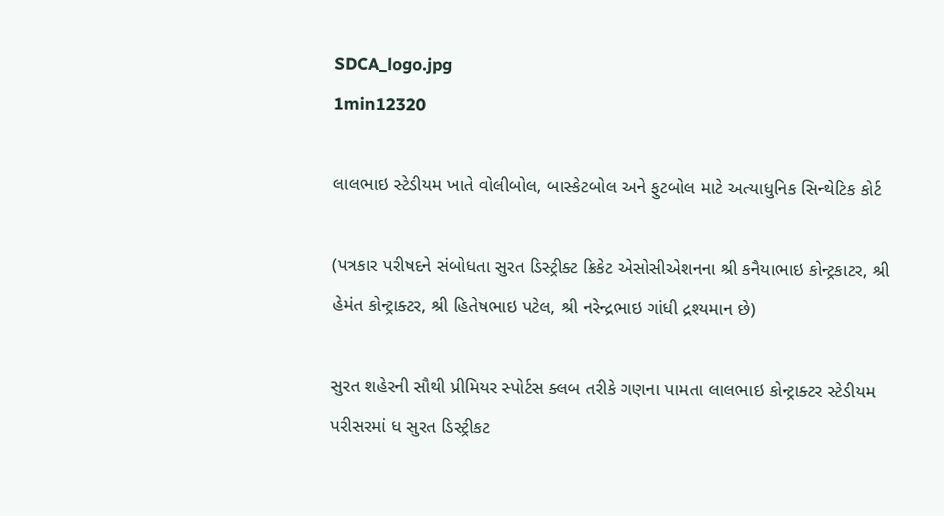SDCA_logo.jpg
1min12320

લાલભાઇ સ્ટેડીયમ ખાતે વોલીબોલ, બાસ્કેટબોલ અને ફુટબોલ માટે અત્યાધુનિક સિન્થેટિક કોર્ટ

(પત્રકાર પરીષદને સંબોધતા સુરત ડિસ્ટ્રીક્ટ ક્રિકેટ એસોસીએશનના શ્રી કનૈયાભાઇ કોન્ટ્રકાટર, શ્રી હેમંત કોન્ટ્રાક્ટર, શ્રી હિતેષભાઇ પટેલ, શ્રી નરેન્દ્રભાઇ ગાંધી દ્રશ્યમાન છે)

સુરત શહેરની સૌથી પ્રીમિયર સ્પોર્ટસ ક્લબ તરીકે ગણના પામતા લાલભાઇ કોન્ટ્રાક્ટર સ્ટેડીયમ પરીસરમાં ધ સુરત ડિસ્ટ્રીકટ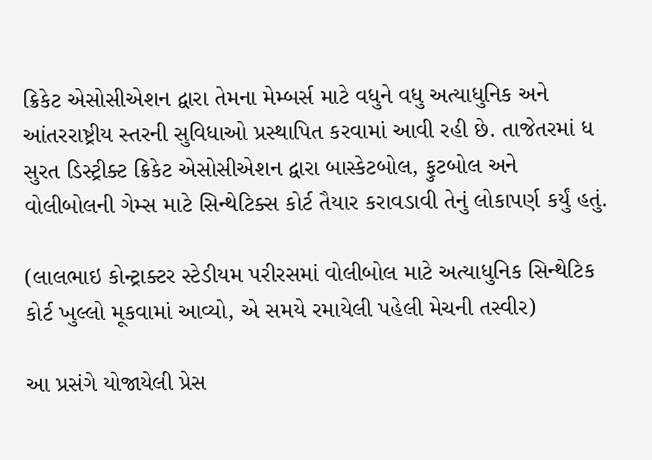ક્રિકેટ એસોસીએશન દ્વારા તેમના મેમ્બર્સ માટે વધુને વધુ અત્યાધુનિક અને આંતરરાષ્ટ્રીય સ્તરની સુવિધાઓ પ્રસ્થાપિત કરવામાં આવી રહી છે. તાજેતરમાં ધ સુરત ડિસ્ટ્રીક્ટ ક્રિકેટ એસોસીએશન દ્વારા બાસ્કેટબોલ, ફુટબોલ અને વોલીબોલની ગેમ્સ માટે સિન્થેટિક્સ કોર્ટ તૈયાર કરાવડાવી તેનું લોકાપર્ણ કર્યું હતું.

(લાલભાઇ કોન્ટ્રાક્ટર સ્ટેડીયમ પરીરસમાં વોલીબોલ માટે અત્યાધુનિક સિન્થેટિક કોર્ટ ખુલ્લો મૂકવામાં આવ્યો, એ સમયે રમાયેલી પહેલી મેચની તસ્વીર)

આ પ્રસંગે યોજાયેલી પ્રેસ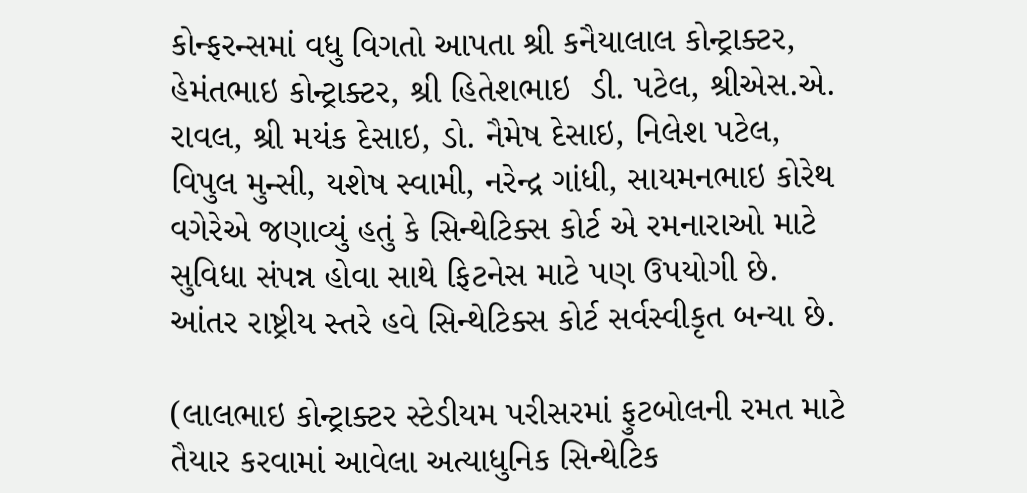કોન્ફરન્સમાં વધુ વિગતો આપતા શ્રી કનૈયાલાલ કોન્ટ્રાક્ટર, હેમંતભાઇ કોન્ટ્રાક્ટર, શ્રી હિતેશભાઇ  ડી. પટેલ, શ્રીએસ.એ. રાવલ, શ્રી મયંક દેસાઇ, ડો. નૈમેષ દેસાઇ, નિલેશ પટેલ, વિપુલ મુન્સી, યશેષ સ્વામી, નરેન્દ્ર ગાંધી, સાયમનભાઇ કોરેથ વગેરેએ જણાવ્યું હતું કે સિન્થેટિક્સ કોર્ટ એ રમનારાઓ માટે સુવિધા સંપન્ન હોવા સાથે ફિટનેસ માટે પણ ઉપયોગી છે. આંતર રાષ્ટ્રીય સ્તરે હવે સિન્થેટિક્સ કોર્ટ સર્વસ્વીકૃત બન્યા છે.

(લાલભાઇ કોન્ટ્રાક્ટર સ્ટેડીયમ પરીસરમાં ફુટબોલની રમત માટે તૈયાર કરવામાં આવેલા અત્યાધુનિક સિન્થેટિક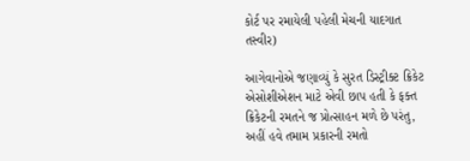કોર્ટ પર રમાયેલી પહેલી મેચની યાદગાત તસ્વીર)

આગેવાનોએ જણાવ્યું કે સુરત ડિસ્ટ્રીક્ટ ક્રિકેટ એસોશીએશન માટે એવી છાપ હતી કે ફક્ત ક્રિકેટની રમતને જ પ્રોત્સાહન મળે છે પરંતુ, અહીં હવે તમામ પ્રકારની રમતો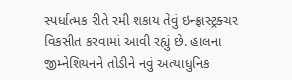સ્પર્ધાત્મક રીતે રમી શકાય તેવું ઇન્ફ્રાસ્ટ્રક્ચર વિકસીત કરવામાં આવી રહ્યું છે. હાલના જીમ્નેશિયનને તોડીને નવું અત્યાધુનિક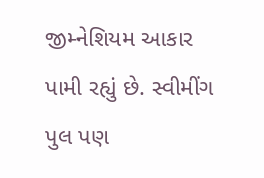જીમ્નેશિયમ આકાર પામી રહ્યું છે. સ્વીમીંગ પુલ પણ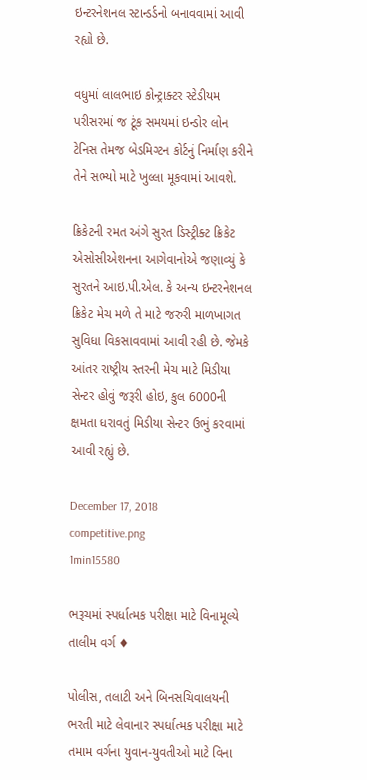ઇન્ટરનેશનલ સ્ટાન્ડર્ડનો બનાવવામાં આવી રહ્યો છે.

વધુમાં લાલભાઇ કોન્ટ્રાક્ટર સ્ટેડીયમ પરીસરમાં જ ટૂંક સમયમાં ઇન્ડોર લોન ટેનિસ તેમજ બેડમિગ્ટન કોર્ટનું નિર્માણ કરીને તેને સભ્યો માટે ખુલ્લા મૂકવામાં આવશે.

ક્રિકેટની રમત અંગે સુરત ડિસ્ટ્રીક્ટ ક્રિકેટ એસોસીએશનના આગેવાનોએ જણાવ્યું કે સુરતને આઇ.પી.એલ. કે અન્ય ઇન્ટરનેશનલ ક્રિકેટ મેચ મળે તે માટે જરુરી માળખાગત સુવિધા વિકસાવવામાં આવી રહી છે. જેમકે આંતર રાષ્ટ્રીય સ્તરની મેચ માટે મિડીયા સેન્ટર હોવું જરૂરી હોઇ, કુલ 6000ની ક્ષમતા ધરાવતું મિડીયા સેન્ટર ઉભું કરવામાં આવી રહ્યું છે.

December 17, 2018
competitive.png
1min15580

ભરૂચમાં સ્પર્ધાત્મક પરીક્ષા માટે વિનામૂલ્યે તાલીમ વર્ગ ♦

પોલીસ, તલાટી અને બિનસચિવાલયની ભરતી માટે લેવાનાર સ્પર્ધાત્મક પરીક્ષા માટે તમામ વર્ગના યુવાન-યુવતીઓ માટે વિના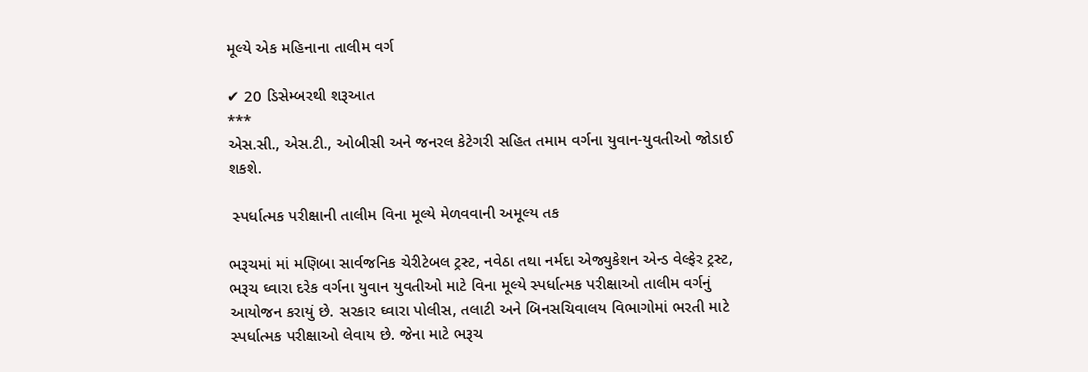મૂલ્યે એક મહિનાના તાલીમ વર્ગ

✔ 20 ડિસેમ્બરથી શરૂઆત
***
એસ.સી., એસ.ટી., ઓબીસી અને જનરલ કેટેગરી સહિત તમામ વર્ગના યુવાન-યુવતીઓ જોડાઈ શકશે.

 સ્પર્ધાત્મક પરીક્ષાની તાલીમ વિના મૂલ્યે મેળવવાની અમૂલ્ય તક

ભરૂચમાં માં મણિબા સાર્વજનિક ચેરીટેબલ ટ્રસ્ટ, નવેઠા તથા નર્મદા એજ્યુકેશન એન્ડ વેલ્ફેર ટ્રસ્ટ, ભરૂચ ઘ્વારા દરેક વર્ગના યુવાન યુવતીઓ માટે વિના મૂલ્યે સ્પર્ધાત્મક પરીક્ષાઓ તાલીમ વર્ગનું આયોજન કરાયું છે. સરકાર ઘ્વારા પોલીસ, તલાટી અને બિનસચિવાલય વિભાગોમાં ભરતી માટે સ્પર્ધાત્મક પરીક્ષાઓ લેવાય છે. જેના માટે ભરૂચ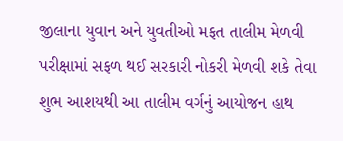જીલાના યુવાન અને યુવતીઓ મફત તાલીમ મેળવી પરીક્ષામાં સફળ થઈ સરકારી નોકરી મેળવી શકે તેવા શુભ આશયથી આ તાલીમ વર્ગનું આયોજન હાથ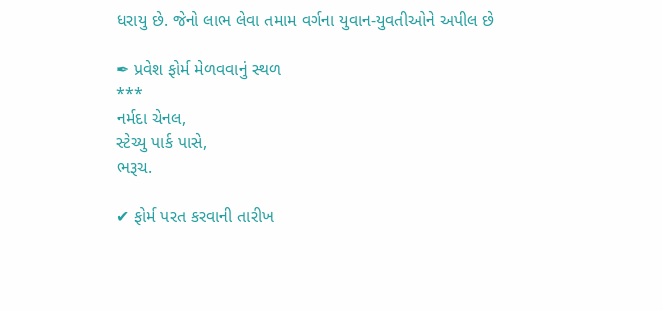ધરાયુ છે. જેનો લાભ લેવા તમામ વર્ગના યુવાન-યુવતીઓને અપીલ છે

✒ પ્રવેશ ફોર્મ મેળવવાનું સ્થળ
***
નર્મદા ચેનલ,
સ્ટેચ્યુ પાર્ક પાસે,
ભરૂચ.

✔ ફોર્મ પરત કરવાની તારીખ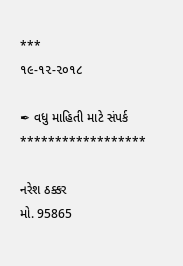***
૧૯-૧૨-૨૦૧૮

✒ વધુ માહિતી માટે સંપર્ક
******************

નરેશ ઠક્કર
મો. 95865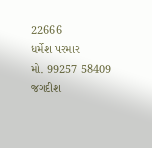22666
ધર્મેશ પરમાર
મો. 99257 58409
જગદીશ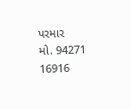પરમાર
મો. 94271 16916